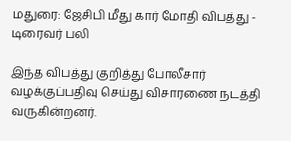மதுரை: ஜேசிபி மீது கார் மோதி விபத்து - டிரைவர் பலி

இந்த விபத்து குறித்து போலீசார் வழக்குப்பதிவு செய்து விசாரணை நடத்தி வருகின்றனர்.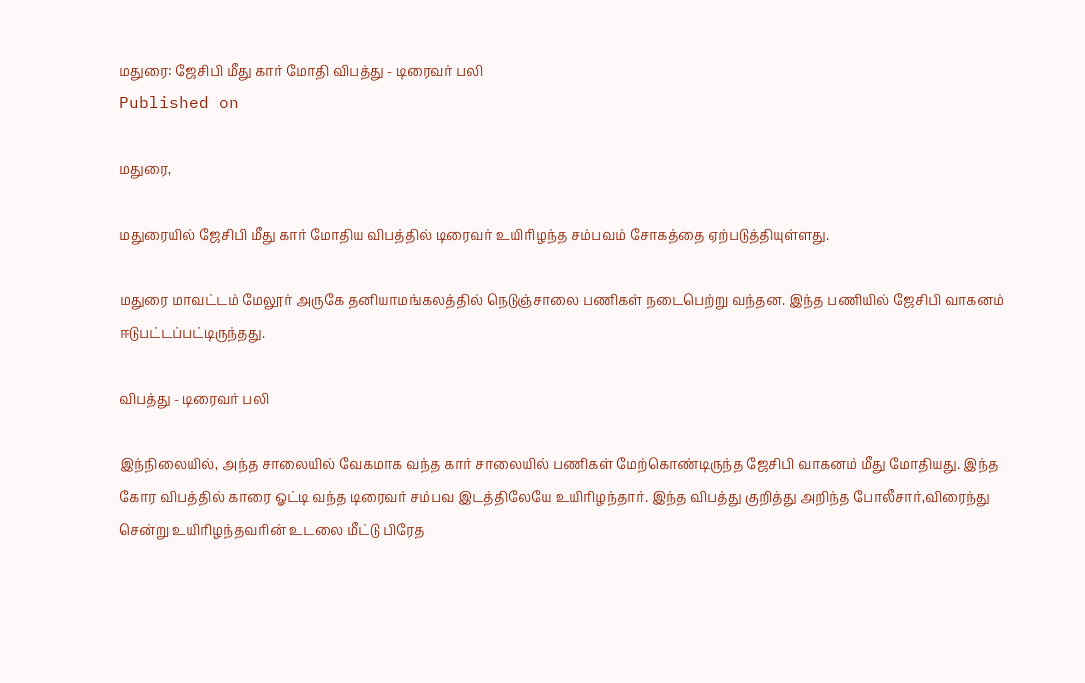மதுரை: ஜேசிபி மீது கார் மோதி விபத்து - டிரைவர் பலி
Published on

மதுரை,

மதுரையில் ஜேசிபி மீது கார் மோதிய விபத்தில் டிரைவர் உயிரிழந்த சம்பவம் சோகத்தை ஏற்படுத்தியுள்ளது.

மதுரை மாவட்டம் மேலூர் அருகே தனியாமங்கலத்தில் நெடுஞ்சாலை பணிகள் நடைபெற்று வந்தன. இந்த பணியில் ஜேசிபி வாகனம் ஈடுபட்டப்பட்டிருந்தது.

விபத்து - டிரைவர் பலி

இந்நிலையில், அந்த சாலையில் வேகமாக வந்த கார் சாலையில் பணிகள் மேற்கொண்டிருந்த ஜேசிபி வாகனம் மீது மோதியது. இந்த கோர விபத்தில் காரை ஓட்டி வந்த டிரைவர் சம்பவ இடத்திலேயே உயிரிழந்தார். இந்த விபத்து குறித்து அறிந்த போலீசார்,விரைந்து சென்று உயிரிழந்தவரின் உடலை மீட்டு பிரேத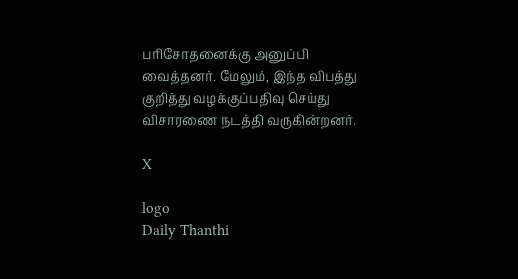பரிசோதனைக்கு அனுப்பி வைத்தனர். மேலும், இந்த விபத்து குறித்து வழக்குப்பதிவு செய்து விசாரணை நடத்தி வருகின்றனர்.

X

logo
Daily Thanthi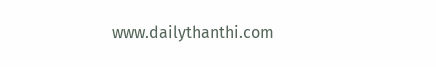www.dailythanthi.com